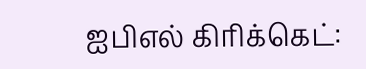ஐபிஎல் கிரிக்கெட்: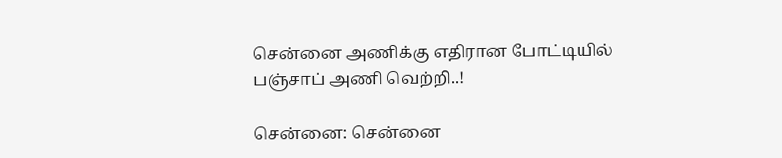சென்னை அணிக்கு எதிரான போட்டியில் பஞ்சாப் அணி வெற்றி..!

சென்னை: சென்னை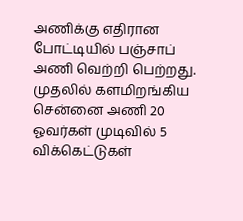அணிக்கு எதிரான போட்டியில் பஞ்சாப் அணி வெற்றி பெற்றது. முதலில் களமிறங்கிய சென்னை அணி 20 ஓவர்கள் முடிவில் 5 விக்கெட்டுகள்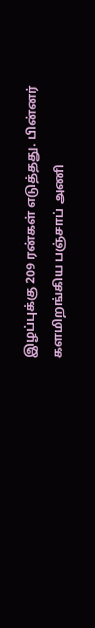இழப்புக்கு 209 ரன்கள் எடுத்தது. பின்னர் களமிறங்கிய பஞ்சாப் அணி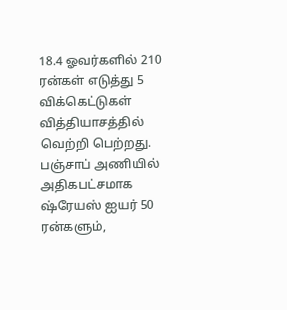18.4 ஓவர்களில் 210 ரன்கள் எடுத்து 5 விக்கெட்டுகள் வித்தியாசத்தில் வெற்றி பெற்றது. பஞ்சாப் அணியில் அதிகபட்சமாக ஷ்ரேயஸ் ஐயர் 50 ரன்களும்,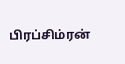பிரப்சிம்ரன்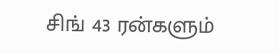சிங் 43 ரன்களும்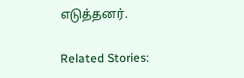எடுத்தனர்.

Related Stories: